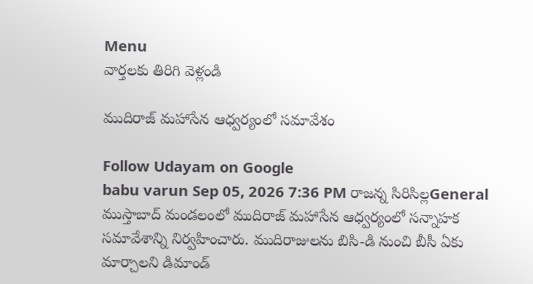Menu
వార్తలకు తిరిగి వెళ్లండి

ముదిరాజ్ మహాసేన ఆధ్వర్యంలో సమావేశం

Follow Udayam on Google
babu varun Sep 05, 2026 7:36 PM రాజన్న సిరిసిల్లGeneral
ముస్తాబాద్ మండలంలో ముదిరాజ్ మహాసేన ఆధ్వర్యంలో సన్నాహక సమావేశాన్ని నిర్వహించారు. ముదిరాజులను బిసి-డి నుంచి బీసీ ఏకు మార్చాలని డిమాండ్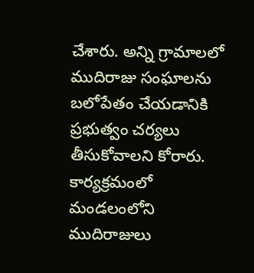చేశారు. అన్ని గ్రామాలలో ముదిరాజు సంఘాలను బలోపేతం చేయడానికి ప్రభుత్వం చర్యలు తీసుకోవాలని కోరారు. కార్యక్రమంలో మండలంలోని ముదిరాజులు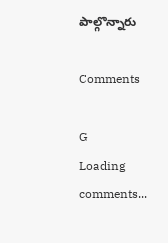పాల్గొన్నారు

Comments

G
Loading comments...